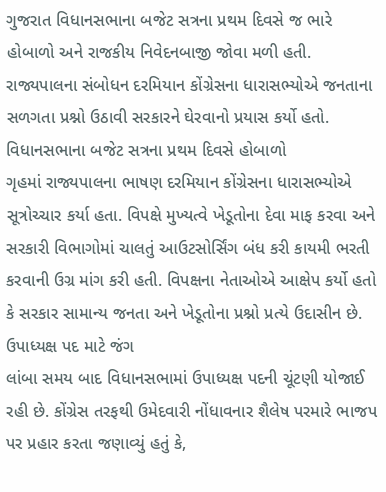ગુજરાત વિધાનસભાના બજેટ સત્રના પ્રથમ દિવસે જ ભારે હોબાળો અને રાજકીય નિવેદનબાજી જોવા મળી હતી. રાજ્યપાલના સંબોધન દરમિયાન કોંગ્રેસના ધારાસભ્યોએ જનતાના સળગતા પ્રશ્નો ઉઠાવી સરકારને ઘેરવાનો પ્રયાસ કર્યો હતો.
વિધાનસભાના બજેટ સત્રના પ્રથમ દિવસે હોબાળો
ગૃહમાં રાજ્યપાલના ભાષણ દરમિયાન કોંગ્રેસના ધારાસભ્યોએ સૂત્રોચ્ચાર કર્યા હતા. વિપક્ષે મુખ્યત્વે ખેડૂતોના દેવા માફ કરવા અને સરકારી વિભાગોમાં ચાલતું આઉટસોર્સિંગ બંધ કરી કાયમી ભરતી કરવાની ઉગ્ર માંગ કરી હતી. વિપક્ષના નેતાઓએ આક્ષેપ કર્યો હતો કે સરકાર સામાન્ય જનતા અને ખેડૂતોના પ્રશ્નો પ્રત્યે ઉદાસીન છે.
ઉપાધ્યક્ષ પદ માટે જંગ
લાંબા સમય બાદ વિધાનસભામાં ઉપાધ્યક્ષ પદની ચૂંટણી યોજાઈ રહી છે. કોંગ્રેસ તરફથી ઉમેદવારી નોંધાવનાર શૈલેષ પરમારે ભાજપ પર પ્રહાર કરતા જણાવ્યું હતું કે,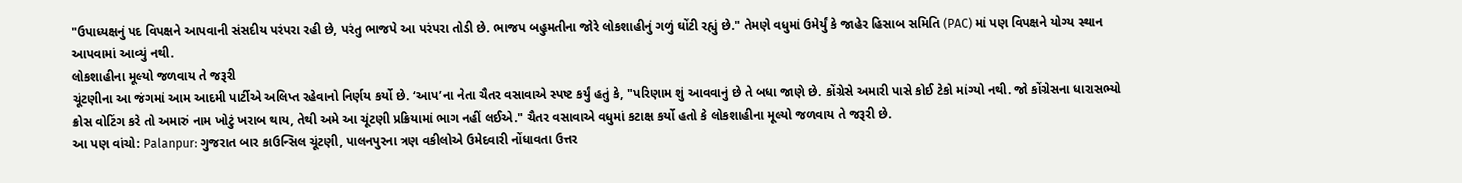"ઉપાધ્યક્ષનું પદ વિપક્ષને આપવાની સંસદીય પરંપરા રહી છે, પરંતુ ભાજપે આ પરંપરા તોડી છે. ભાજપ બહુમતીના જોરે લોકશાહીનું ગળું ઘોંટી રહ્યું છે." તેમણે વધુમાં ઉમેર્યું કે જાહેર હિસાબ સમિતિ (PAC) માં પણ વિપક્ષને યોગ્ય સ્થાન આપવામાં આવ્યું નથી.
લોકશાહીના મૂલ્યો જળવાય તે જરૂરી
ચૂંટણીના આ જંગમાં આમ આદમી પાર્ટીએ અલિપ્ત રહેવાનો નિર્ણય કર્યો છે. ‘આપ’ના નેતા ચૈતર વસાવાએ સ્પષ્ટ કર્યું હતું કે, "પરિણામ શું આવવાનું છે તે બધા જાણે છે. કોંગ્રેસે અમારી પાસે કોઈ ટેકો માંગ્યો નથી. જો કોંગ્રેસના ધારાસભ્યો ક્રોસ વોટિંગ કરે તો અમારું નામ ખોટું ખરાબ થાય, તેથી અમે આ ચૂંટણી પ્રક્રિયામાં ભાગ નહીં લઈએ." ચૈતર વસાવાએ વધુમાં કટાક્ષ કર્યો હતો કે લોકશાહીના મૂલ્યો જળવાય તે જરૂરી છે.
આ પણ વાંચો: Palanpur: ગુજરાત બાર કાઉન્સિલ ચૂંટણી, પાલનપુરના ત્રણ વકીલોએ ઉમેદવારી નોંધાવતા ઉત્તર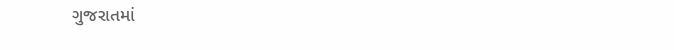ગુજરાતમાં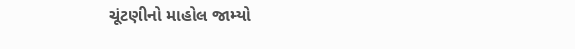ચૂંટણીનો માહોલ જામ્યો